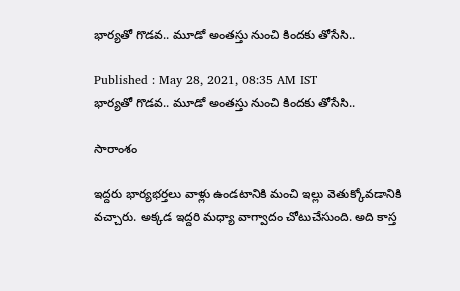భార్యతో గొడవ.. మూడో అంతస్తు నుంచి కిందకు తోసేసి..

Published : May 28, 2021, 08:35 AM IST
భార్యతో గొడవ.. మూడో అంతస్తు నుంచి కిందకు తోసేసి..

సారాంశం

ఇద్దరు భార్యభర్తలు వాళ్లు ఉండటానికి మంచి ఇల్లు వెతుక్కోవడానికి వచ్చారు. అక్కడ ఇద్దరి మధ్యా వాగ్వాదం చోటుచేసుంది. అది కాస్త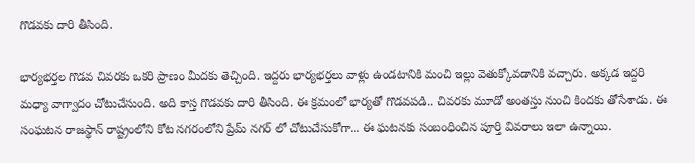గొడవకు దారి తీసింది.

భార్యభర్తల గొడవ చివరకు ఒకరి ప్రాణం మీదకు తెచ్చింది. ఇద్దరు భార్యభర్తలు వాళ్లు ఉండటానికి మంచి ఇల్లు వెతుక్కోవడానికి వచ్చారు. అక్కడ ఇద్దరి మధ్యా వాగ్వాదం చోటుచేసుంది. అది కాస్త గొడవకు దారి తీసింది. ఈ క్రమంలో భార్యతో గొడవపడి.. చివరకు మూడో అంతస్తు నుంచి కిందకు తోసేశాడు. ఈ సంఘటన రాజస్థాన్ రాష్ట్రంలోని కోట నగరంలోని ప్రేమ్ నగర్ లో చోటుచేసుకోగా... ఈ ఘటనకు సంబంధించిన పూర్తి వివరాలు ఇలా ఉన్నాయి.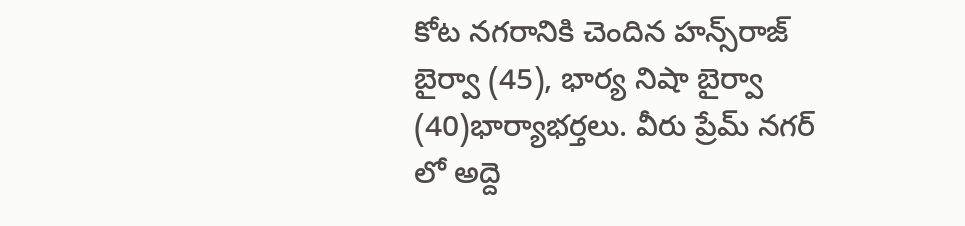కోట నగరానికి చెందిన హన్స్‌రాజ్ బైర్వా (45), భార్య నిషా బైర్వా (40)భార్యాభర్తలు. వీరు ప్రేమ్ నగర్ లో అద్దె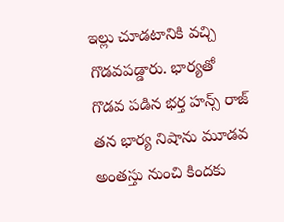ఇల్లు చూడటానికి వచ్చి గొడవపడ్డారు. భార్యతో గొడవ పడిన భర్త హన్స్ రాజ్ తన భార్య నిషాను మూడవ అంతస్తు నుంచి కిందకు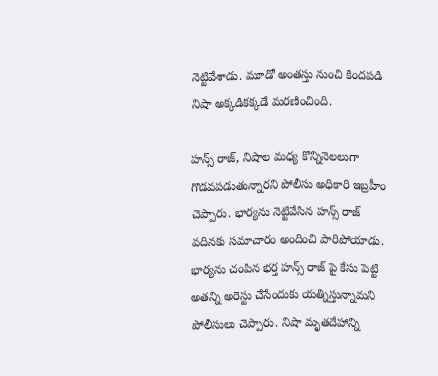నెట్టివేశాడు. మూడో అంతస్తు నుంచి కిందపడి నిషా అక్కడికక్కడే మరణించింది.

హన్స్ రాజ్, నిషాల మధ్య కొన్నినెలలుగా గొడవపడుతున్నారని పోలీసు అధికారి ఇబ్రహీం చెప్పారు. భార్యను నెట్టివేసిన హన్స్ రాజ్ వదినకు సమాచారం అందించి పారిపోయాడు. భార్యను చంపిన భర్త హన్స్ రాజ్ పై కేసు పెట్టి అతన్ని అరెస్టు చేసేందుకు యత్నిస్తున్నామని పోలీసులు చెప్పారు. నిషా మృతదేహాన్ని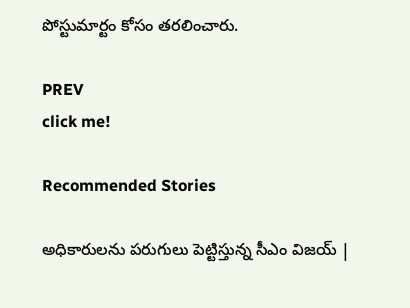పోస్టుమార్టం కోసం తరలించారు.

PREV
click me!

Recommended Stories

అధికారులను పరుగులు పెట్టిస్తున్న సీఎం విజయ్ |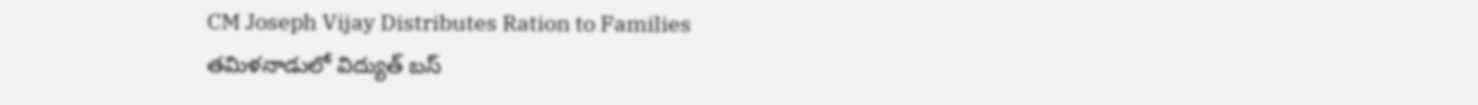CM Joseph Vijay Distributes Ration to Families
తమిళనాడులో విద్యుత్ బస్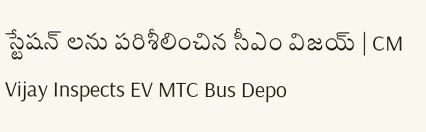స్టేషన్ లను పరిశీలించిన సీఎం విజయ్ | CM Vijay Inspects EV MTC Bus Depo